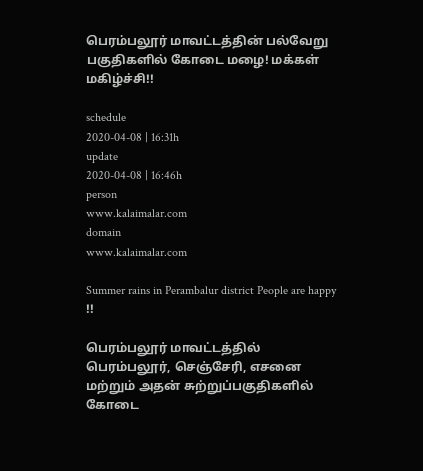பெரம்பலூர் மாவட்டத்தின் பல்வேறு பகுதிகளில் கோடை மழை! மக்கள் மகிழ்ச்சி!!

schedule
2020-04-08 | 16:31h
update
2020-04-08 | 16:46h
person
www.kalaimalar.com
domain
www.kalaimalar.com

Summer rains in Perambalur district People are happy !!

பெரம்பலூர் மாவட்டத்தில் பெரம்பலூர், செஞ்சேரி, எசனை மற்றும் அதன் சுற்றுப்பகுதிகளில் கோடை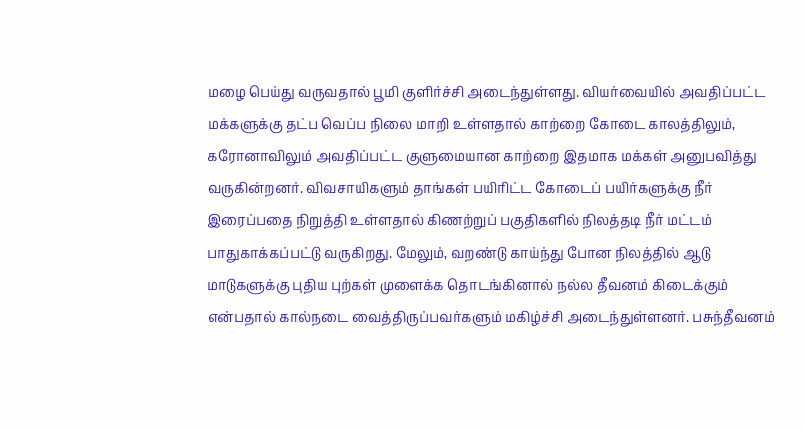மழை பெய்து வருவதால் பூமி குளிர்ச்சி அடைந்துள்ளது. வியர்வையில் அவதிப்பட்ட மக்களுக்கு தட்ப வெப்ப நிலை மாறி உள்ளதால் காற்றை கோடை காலத்திலும், கரோனாவிலும் அவதிப்பட்ட குளுமையான காற்றை இதமாக மக்கள் அனுபவித்து வருகின்றனர். விவசாயிகளும் தாங்கள் பயிரிட்ட கோடைப் பயிர்களுக்கு நீர் இரைப்பதை நிறுத்தி உள்ளதால் கிணற்றுப் பகுதிகளில் நிலத்தடி நீர் மட்டம் பாதுகாக்கப்பட்டு வருகிறது. மேலும், வறண்டு காய்ந்து போன நிலத்தில் ஆடு மாடுகளுக்கு புதிய புற்கள் முளைக்க தொடங்கினால் நல்ல தீவனம் கிடைக்கும் என்பதால் கால்நடை வைத்திருப்பவர்களும் மகிழ்ச்சி அடைந்துள்ளனர். பசுந்தீவனம்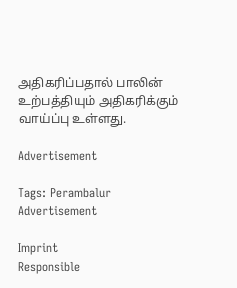அதிகரிப்பதால் பாலின் உற்பத்தியும் அதிகரிக்கும் வாய்ப்பு உள்ளது.

Advertisement

Tags: Perambalur
Advertisement

Imprint
Responsible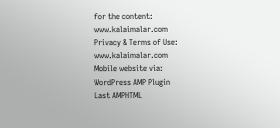for the content:
www.kalaimalar.com
Privacy & Terms of Use:
www.kalaimalar.com
Mobile website via:
WordPress AMP Plugin
Last AMPHTML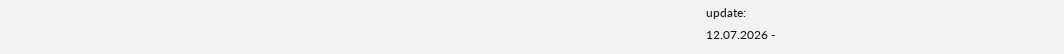update:
12.07.2026 -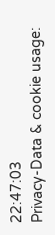22:47:03
Privacy-Data & cookie usage: